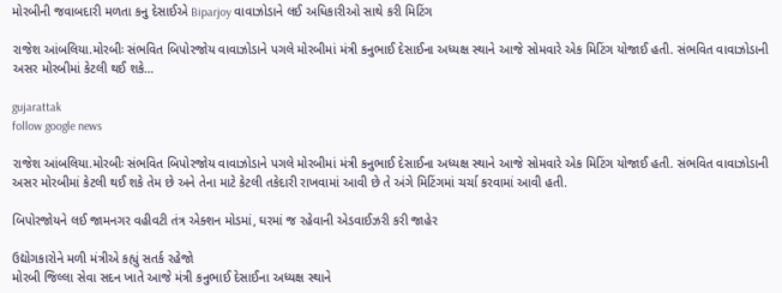મોરબીની જવાબદારી મળતા કનુ દેસાઈએ Biparjoy વાવાઝોડાને લઈ અધિકારીઓ સાથે કરી મિટિંગ

રાજેશ આંબલિયા.મોરબીઃ સંભવિત બિપોરજોય વાવાઝોડાને પગલે મોરબીમાં મંત્રી કનુભાઈ દેસાઈના અધ્યક્ષ સ્થાને આજે સોમવારે એક મિટિંગ યોજાઈ હતી. સંભવિત વાવાઝોડાની અસર મોરબીમાં કેટલી થઈ શકે…

gujarattak
follow google news

રાજેશ આંબલિયા.મોરબીઃ સંભવિત બિપોરજોય વાવાઝોડાને પગલે મોરબીમાં મંત્રી કનુભાઈ દેસાઈના અધ્યક્ષ સ્થાને આજે સોમવારે એક મિટિંગ યોજાઈ હતી. સંભવિત વાવાઝોડાની અસર મોરબીમાં કેટલી થઈ શકે તેમ છે અને તેના માટે કેટલી તકેદારી રાખવામાં આવી છે તે અંગે મિટિંગમાં ચર્ચા કરવામાં આવી હતી.

બિપોરજોયને લઈ જામનગર વહીવટી તંત્ર એક્શન મોડમાં, ઘરમાં જ રહેવાની એડવાઈઝરી કરી જાહેર

ઉદ્યોગકારોને મળી મંત્રીએ કહ્યું સતર્ક રહેજો
મોરબી જિલ્લા સેવા સદન ખાતે આજે મંત્રી કનુભાઈ દેસાઈના અધ્યક્ષ સ્થાને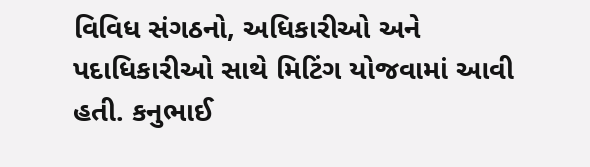વિવિધ સંગઠનો, અધિકારીઓ અને પદાધિકારીઓ સાથે મિટિંગ યોજવામાં આવી હતી. કનુભાઈ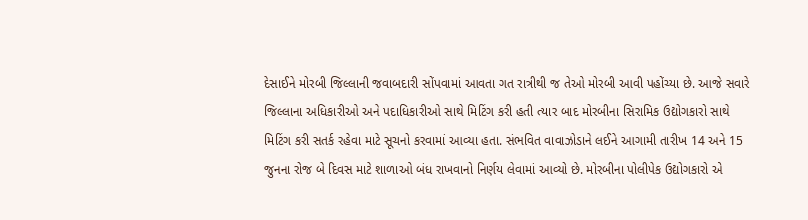દેસાઈને મોરબી જિલ્લાની જવાબદારી સોંપવામાં આવતા ગત રાત્રીથી જ તેઓ મોરબી આવી પહોંચ્યા છે. આજે સવારે જિલ્લાના અધિકારીઓ અને પદાધિકારીઓ સાથે મિટિંગ કરી હતી ત્યાર બાદ મોરબીના સિરામિક ઉદ્યોગકારો સાથે મિટિંગ કરી સતર્ક રહેવા માટે સૂચનો કરવામાં આવ્યા હતા. સંભવિત વાવાઝોડાને લઈને આગામી તારીખ 14 અને 15 જુનના રોજ બે દિવસ માટે શાળાઓ બંધ રાખવાનો નિર્ણય લેવામાં આવ્યો છે. મોરબીના પોલીપેક ઉદ્યોગકારો એ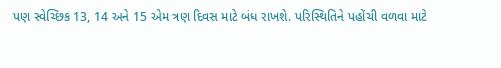પણ સ્વેચ્છિક 13, 14 અને 15 એમ ત્રણ દિવસ માટે બંધ રાખશે. પરિસ્થિતિને પહોંચી વળવા માટે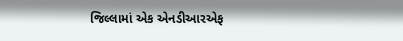જિલ્લામાં એક એનડીઆરએફ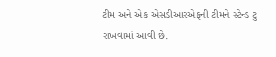ટીમ અને એક એસડીઆરએફની ટીમને સ્ટેન્ડ ટુ રાખવામાં આવી છે.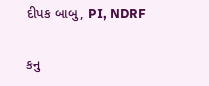દીપક બાબુ, PI, NDRF

કનુ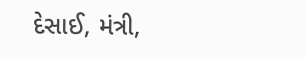દેસાઈ, મંત્રી,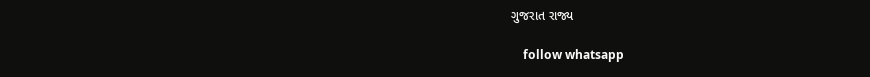ગુજરાત રાજ્ય

    follow whatsapp